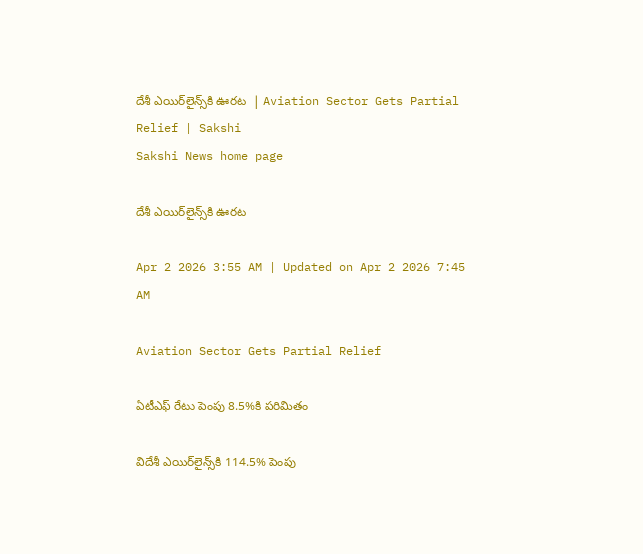దేశీ ఎయిర్‌లైన్స్‌కి ఊరట  | Aviation Sector Gets Partial Relief | Sakshi
Sakshi News home page

దేశీ ఎయిర్‌లైన్స్‌కి ఊరట

Apr 2 2026 3:55 AM | Updated on Apr 2 2026 7:45 AM

Aviation Sector Gets Partial Relief

ఏటీఎఫ్‌ రేటు పెంపు 8.5%కి పరిమితం

విదేశీ ఎయిర్‌లైన్స్‌కి 114.5% పెంపు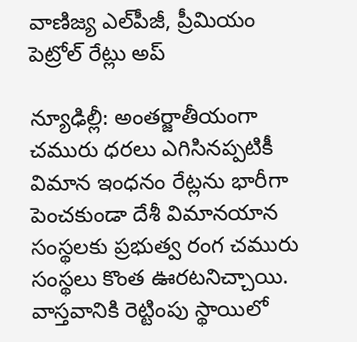వాణిజ్య ఎల్‌పీజీ, ప్రీమియం పెట్రోల్‌ రేట్లు అప్‌

న్యూఢిల్లీ: అంతర్జాతీయంగా చమురు ధరలు ఎగిసినప్పటికీ విమాన ఇంధనం రేట్లను భారీగా పెంచకుండా దేశీ విమానయాన సంస్థలకు ప్రభుత్వ రంగ చమురు సంస్థలు కొంత ఊరటనిచ్చాయి. వాస్తవానికి రెట్టింపు స్థాయిలో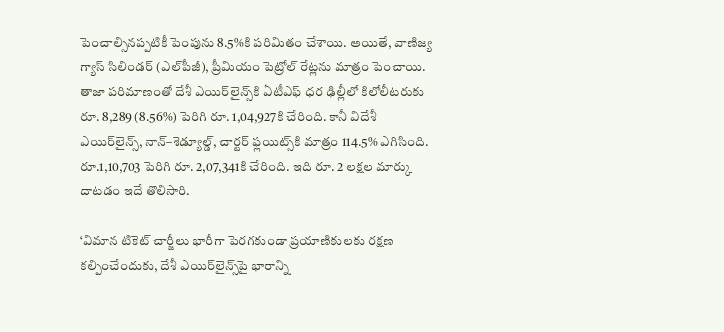పెంచాల్సినప్పటికీ పెంపును 8.5%కి పరిమితం చేశాయి. అయితే, వాణిజ్య గ్యాస్‌ సిలిండర్‌ (ఎల్‌పీజీ), ప్రీమియం పెట్రోల్‌ రేట్లను మాత్రం పెంచాయి. తాజా పరిమాణంతో దేశీ ఎయిర్‌లైన్స్‌కి ఏటీఎఫ్‌ ధర ఢిల్లీలో కిలోలీటరుకు రూ. 8,289 (8.56%) పెరిగి రూ. 1,04,927కి చేరింది. కానీ విదేశీ ఎయిర్‌లైన్స్, నాన్‌–శెడ్యూల్డ్, చార్టర్‌ ఫ్లయిట్స్‌కి మాత్రం 114.5% ఎగిసింది. రూ.1,10,703 పెరిగి రూ. 2,07,341కి చేరింది. ఇది రూ. 2 లక్షల మార్కు దాటడం ఇదే తొలిసారి.

‘విమాన టికెట్‌ చార్జీలు భారీగా పెరగకుండా ప్రయాణికులకు రక్షణ కల్పించేందుకు, దేశీ ఎయిర్‌లైన్స్‌పై భారాన్ని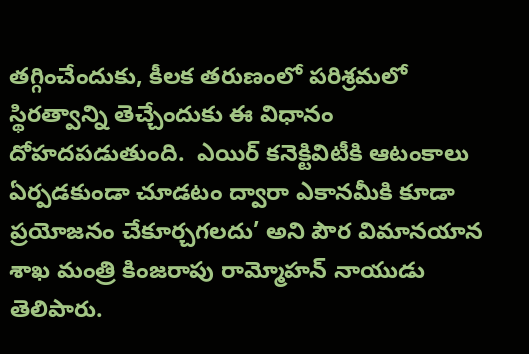తగ్గించేందుకు, కీలక తరుణంలో పరిశ్రమలో స్థిరత్వాన్ని తెచ్చేందుకు ఈ విధానం దోహదపడుతుంది.  ఎయిర్‌ కనెక్టివిటీకి ఆటంకాలు ఏర్పడకుండా చూడటం ద్వారా ఎకానమీకి కూడా ప్రయోజనం చేకూర్చగలదు’ అని పౌర విమానయాన శాఖ మంత్రి కింజరాపు రామ్మోహన్‌ నాయుడు తెలిపారు.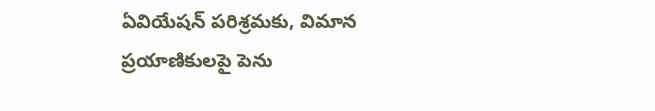ఏవియేషన్‌ పరిశ్రమకు, విమాన ప్రయాణికులపై పెను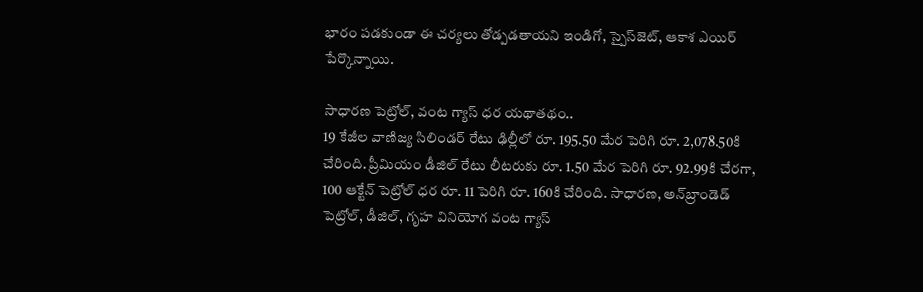భారం పడకుండా ఈ చర్యలు తోడ్పడతాయని ఇండిగో, స్పైస్‌జెట్, ఆకాశ ఎయిర్‌ పేర్కొన్నాయి.

సాధారణ పెట్రోల్, వంట గ్యాస్‌ ధర యథాతథం..
19 కేజీల వాణిజ్య సిలిండర్‌ రేటు ఢిల్లీలో రూ. 195.50 మేర పెరిగి రూ. 2,078.50కి చేరింది. ప్రీమియం డీజిల్‌ రేటు లీటరుకు రూ. 1.50 మేర పెరిగి రూ. 92.99కి చేరగా, 100 ఆక్టేన్‌ పెట్రోల్‌ ధర రూ. 11 పెరిగి రూ. 160కి చేరింది. సాధారణ, అన్‌బ్రాండెడ్‌ పెట్రోల్, డీజిల్, గృహ వినియోగ వంట గ్యాస్‌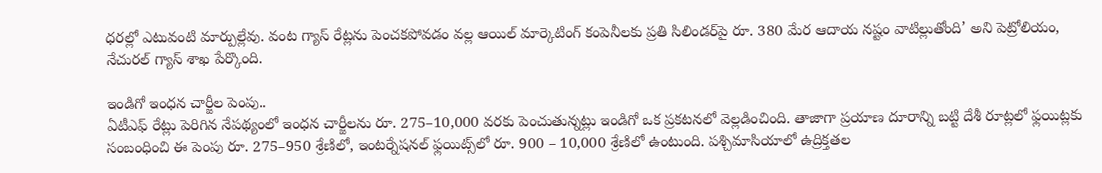ధరల్లో ఎటువంటి మార్పుల్లేవు. వంట గ్యాస్‌ రేట్లను పెంచకపోవడం వల్ల ఆయిల్‌ మార్కెటింగ్‌ కంపెనీలకు ప్రతి సిలిండర్‌పై రూ. 380 మేర ఆదాయ నష్టం వాటిల్లుతోంది’ అని పెట్రోలియం, నేచురల్‌ గ్యాస్‌ శాఖ పేర్కొంది.

ఇండిగో ఇంధన చార్జీల పెంపు..
ఏటీఎఫ్‌ రేట్లు పెరిగిన నేపథ్యంలో ఇంధన చార్జీలను రూ. 275–10,000 వరకు పెంచుతున్నట్లు ఇండిగో ఒక ప్రకటనలో వెల్లడించింది. తాజాగా ప్రయాణ దూరాన్ని బట్టి దేశీ రూట్లలో ఫ్లయిట్లకు సంబంధించి ఈ పెంపు రూ. 275–950 శ్రేణిలో, ఇంటర్నేషనల్‌ ఫ్లయిట్స్‌లో రూ. 900 – 10,000 శ్రేణిలో ఉంటుంది. పశ్చిమాసియాలో ఉద్రిక్తతల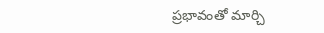ప్రభావంతో మార్చి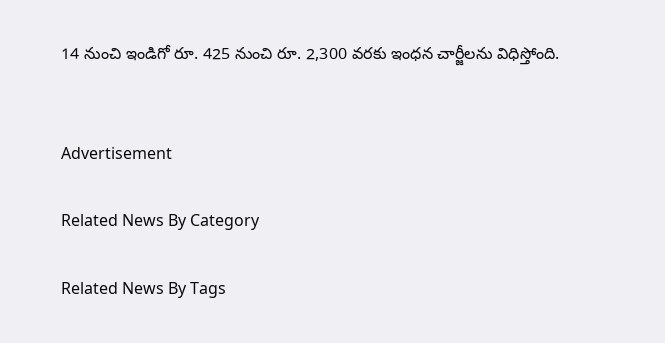14 నుంచి ఇండిగో రూ. 425 నుంచి రూ. 2,300 వరకు ఇంధన చార్జీలను విధిస్తోంది.


Advertisement

Related News By Category

Related News By Tags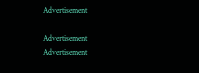Advertisement

Advertisement
Advertisement